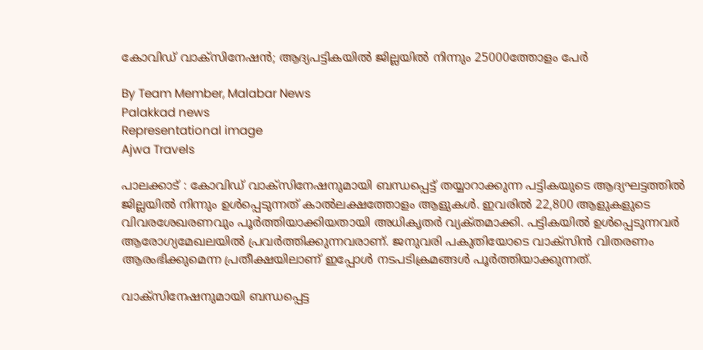കോവിഡ് വാക്‌സിനേഷന്‍; ആദ്യപട്ടികയില്‍ ജില്ലയില്‍ നിന്നും 25000ത്തോളം പേര്‍

By Team Member, Malabar News
Palakkad news
Representational image
Ajwa Travels

പാലക്കാട് : കോവിഡ് വാക്‌സിനേഷനുമായി ബന്ധപ്പെട്ട് തയ്യാറാക്കുന്ന പട്ടികയുടെ ആദ്യഘട്ടത്തില്‍ ജില്ലയില്‍ നിന്നും ഉള്‍പ്പെടുന്നത് കാല്‍ലക്ഷത്തോളം ആളുകള്‍. ഇവരില്‍ 22,800 ആളുകളുടെ വിവരശേഖരണവും പൂര്‍ത്തിയാക്കിയതായി അധികൃതര്‍ വ്യക്‌തമാക്കി. പട്ടികയില്‍ ഉള്‍പ്പെടുന്നവര്‍ ആരോഗ്യമേഖലയില്‍ പ്രവര്‍ത്തിക്കുന്നവരാണ്. ജനുവരി പകുതിയോടെ വാക്‌സിന്‍ വിതരണം ആരംഭിക്കുമെന്ന പ്രതീക്ഷയിലാണ് ഇപ്പോള്‍ നടപടിക്രമങ്ങള്‍ പൂര്‍ത്തിയാക്കുന്നത്.

വാക്‌സിനേഷനുമായി ബന്ധപ്പെട്ട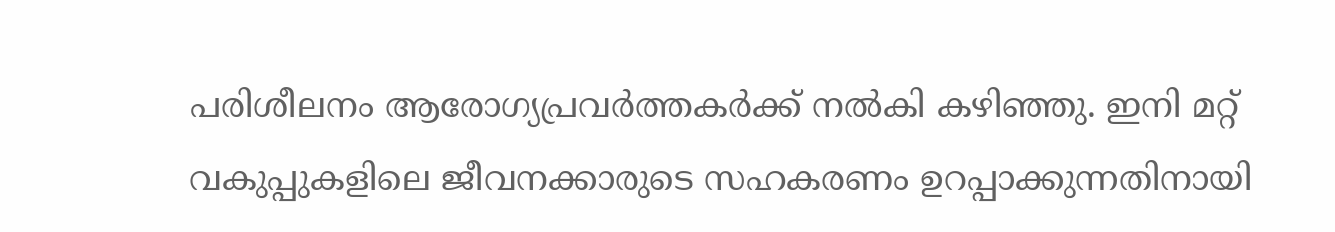പരിശീലനം ആരോഗ്യപ്രവര്‍ത്തകര്‍ക്ക് നല്‍കി കഴിഞ്ഞു. ഇനി മറ്റ് വകുപ്പുകളിലെ ജീവനക്കാരുടെ സഹകരണം ഉറപ്പാക്കുന്നതിനായി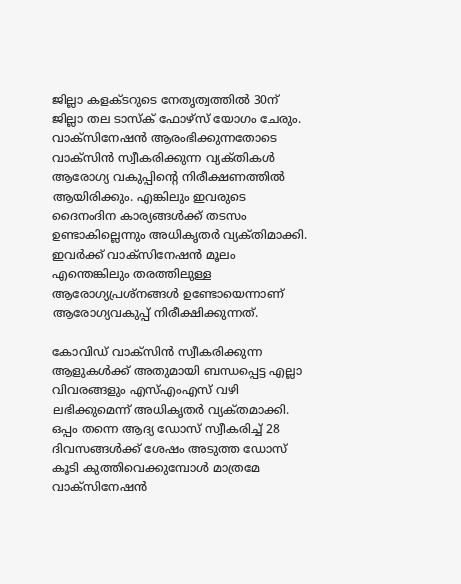ജില്ലാ കളക്‌ടറുടെ നേതൃത്വത്തില്‍ 30ന് ജില്ലാ തല ടാസ്‌ക് ഫോഴ്‌സ് യോഗം ചേരും. വാക്‌സിനേഷന്‍ ആരംഭിക്കുന്നതോടെ വാക്‌സിന്‍ സ്വീകരിക്കുന്ന വ്യക്‌തികള്‍ ആരോഗ്യ വകുപ്പിന്റെ നിരീക്ഷണത്തില്‍ ആയിരിക്കും. എങ്കിലും ഇവരുടെ ദൈനംദിന കാര്യങ്ങള്‍ക്ക് തടസം ഉണ്ടാകില്ലെന്നും അധികൃതര്‍ വ്യക്‌തിമാക്കി. ഇവര്‍ക്ക് വാക്‌സിനേഷന്‍ മൂലം എന്തെങ്കിലും തരത്തിലുള്ള ആരോഗ്യപ്രശ്‌നങ്ങള്‍ ഉണ്ടോയെന്നാണ് ആരോഗ്യവകുപ്പ് നിരീക്ഷിക്കുന്നത്.

കോവിഡ് വാക്‌സിന്‍ സ്വീകരിക്കുന്ന ആളുകള്‍ക്ക് അതുമായി ബന്ധപ്പെട്ട എല്ലാ വിവരങ്ങളും എസ്എംഎസ് വഴി ലഭിക്കുമെന്ന് അധികൃതര്‍ വ്യക്‌തമാക്കി. ഒപ്പം തന്നെ ആദ്യ ഡോസ് സ്വീകരിച്ച് 28 ദിവസങ്ങള്‍ക്ക് ശേഷം അടുത്ത ഡോസ് കൂടി കുത്തിവെക്കുമ്പോള്‍ മാത്രമേ വാക്‌സിനേഷന്‍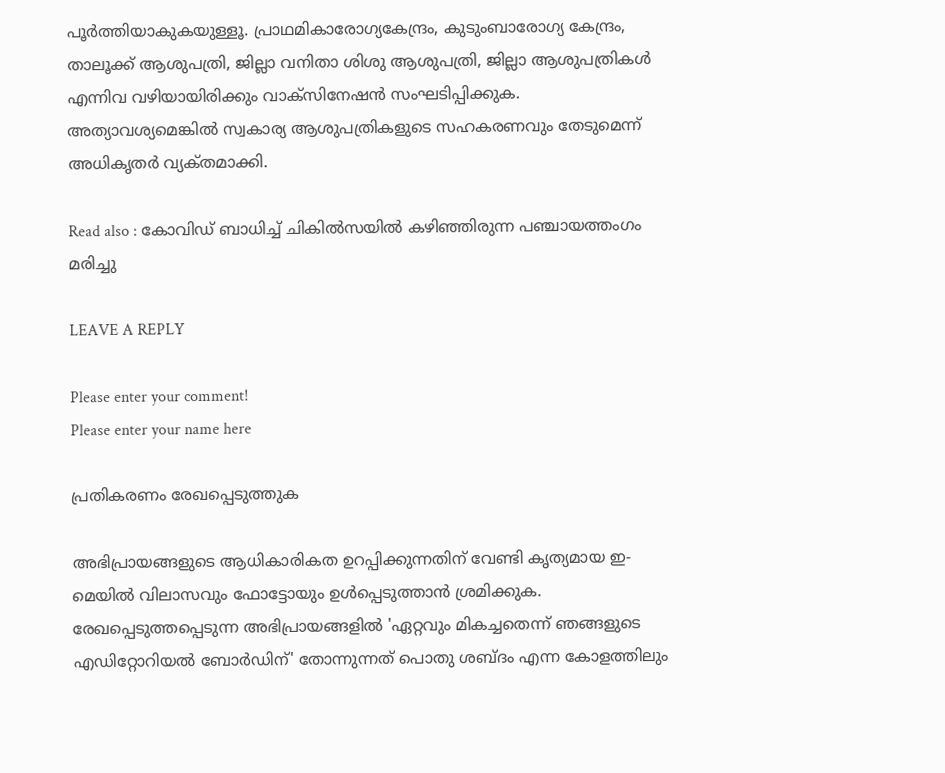പൂര്‍ത്തിയാകുകയുള്ളൂ. പ്രാഥമികാരോഗ്യകേന്ദ്രം, കുടുംബാരോഗ്യ കേന്ദ്രം, താലൂക്ക് ആശുപത്രി, ജില്ലാ വനിതാ ശിശു ആശുപത്രി, ജില്ലാ ആശുപത്രികള്‍ എന്നിവ വഴിയായിരിക്കും വാക്‌സിനേഷന്‍ സംഘടിപ്പിക്കുക. അത്യാവശ്യമെങ്കില്‍ സ്വകാര്യ ആശുപത്രികളുടെ സഹകരണവും തേടുമെന്ന് അധികൃതര്‍ വ്യക്‌തമാക്കി.

Read also : കോവിഡ് ബാധിച്ച് ചികില്‍സയില്‍ കഴിഞ്ഞിരുന്ന പഞ്ചായത്തംഗം മരിച്ചു

LEAVE A REPLY

Please enter your comment!
Please enter your name here

പ്രതികരണം രേഖപ്പെടുത്തുക

അഭിപ്രായങ്ങളുടെ ആധികാരികത ഉറപ്പിക്കുന്നതിന് വേണ്ടി കൃത്യമായ ഇ-മെയിൽ വിലാസവും ഫോട്ടോയും ഉൾപ്പെടുത്താൻ ശ്രമിക്കുക. രേഖപ്പെടുത്തപ്പെടുന്ന അഭിപ്രായങ്ങളിൽ 'ഏറ്റവും മികച്ചതെന്ന് ഞങ്ങളുടെ എഡിറ്റോറിയൽ ബോർഡിന്' തോന്നുന്നത് പൊതു ശബ്‌ദം എന്ന കോളത്തിലും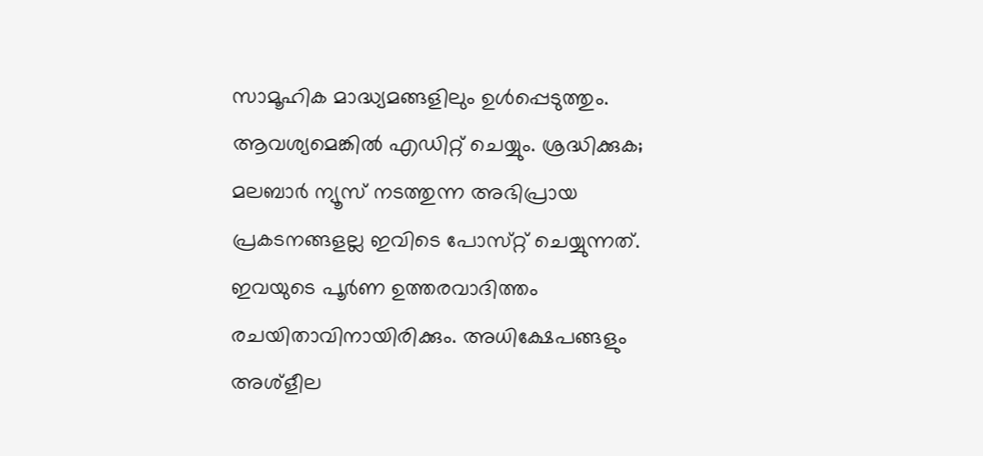സാമൂഹിക മാദ്ധ്യമങ്ങളിലും ഉൾപ്പെടുത്തും. ആവശ്യമെങ്കിൽ എഡിറ്റ് ചെയ്യും. ശ്രദ്ധിക്കുക; മലബാർ ന്യൂസ് നടത്തുന്ന അഭിപ്രായ പ്രകടനങ്ങളല്ല ഇവിടെ പോസ്‌റ്റ് ചെയ്യുന്നത്. ഇവയുടെ പൂർണ ഉത്തരവാദിത്തം രചയിതാവിനായിരിക്കും. അധിക്ഷേപങ്ങളും അശ്‌ളീല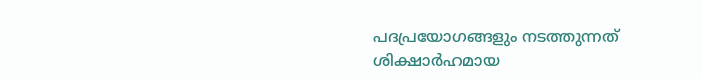പദപ്രയോഗങ്ങളും നടത്തുന്നത് ശിക്ഷാർഹമായ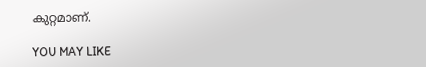കുറ്റമാണ്.

YOU MAY LIKE